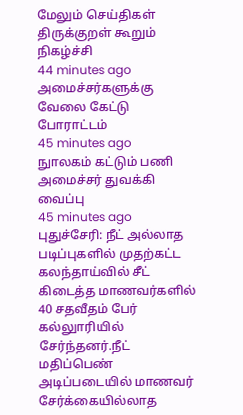மேலும் செய்திகள்
திருக்குறள் கூறும் நிகழ்ச்சி
44 minutes ago
அமைச்சர்களுக்கு வேலை கேட்டு போராட்டம்
45 minutes ago
நுாலகம் கட்டும் பணி அமைச்சர் துவக்கி வைப்பு
45 minutes ago
புதுச்சேரி: நீட் அல்லாத படிப்புகளில் முதற்கட்ட கலந்தாய்வில் சீட் கிடைத்த மாணவர்களில் 40 சதவீதம் பேர் கல்லுாரியில் சேர்ந்தனர்.நீட் மதிப்பெண் அடிப்படையில் மாணவர் சேர்க்கையில்லாத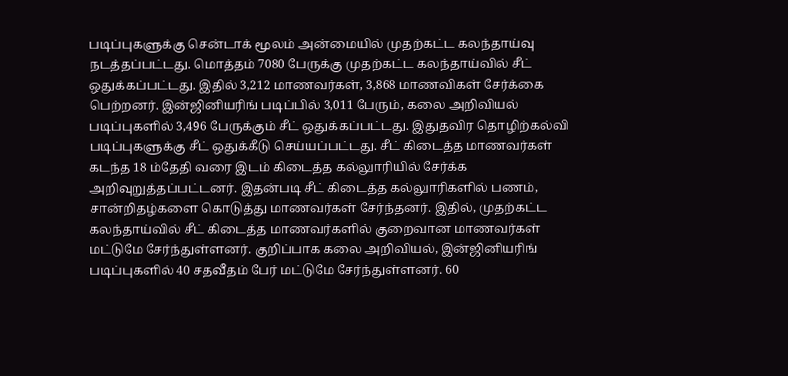படிப்புகளுக்கு சென்டாக் மூலம் அன்மையில் முதற்கட்ட கலந்தாய்வு நடத்தப்பட்டது. மொத்தம் 7080 பேருக்கு முதற்கட்ட கலந்தாய்வில் சீட் ஒதுக்கப்பட்டது. இதில் 3,212 மாணவர்கள், 3,868 மாணவிகள் சேர்க்கை பெற்றனர். இன்ஜினியரிங் படிப்பில் 3,011 பேரும், கலை அறிவியல் படிப்புகளில் 3,496 பேருக்கும் சீட் ஒதுக்கப்பட்டது. இதுதவிர தொழிற்கல்வி படிப்புகளுக்கு சீட் ஒதுக்கீடு செய்யப்பட்டது. சீட் கிடைத்த மாணவர்கள் கடந்த 18 ம்தேதி வரை இடம் கிடைத்த கல்லுாரியில் சேர்க்க அறிவுறுத்தப்பட்டனர். இதன்படி சீட் கிடைத்த கல்லுாரிகளில் பணம், சான்றிதழ்களை கொடுத்து மாணவர்கள் சேர்ந்தனர். இதில், முதற்கட்ட கலந்தாய்வில் சீட் கிடைத்த மாணவர்களில் குறைவான மாணவர்கள் மட்டுமே சேர்ந்துள்ளனர். குறிப்பாக கலை அறிவியல், இன்ஜினியரிங் படிப்புகளில் 40 சதவீதம் பேர் மட்டுமே சேர்ந்துள்ளனர். 60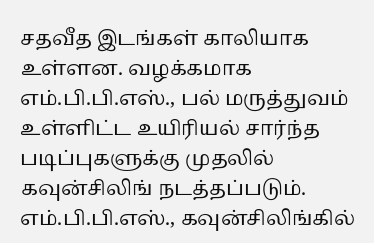சதவீத இடங்கள் காலியாக உள்ளன. வழக்கமாக எம்.பி.பி.எஸ்., பல் மருத்துவம் உள்ளிட்ட உயிரியல் சார்ந்த படிப்புகளுக்கு முதலில் கவுன்சிலிங் நடத்தப்படும். எம்.பி.பி.எஸ்., கவுன்சிலிங்கில்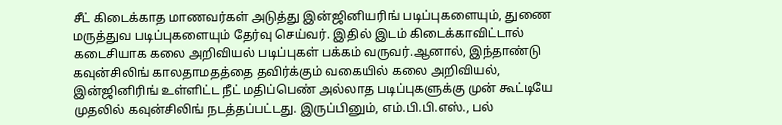சீட் கிடைக்காத மாணவர்கள் அடுத்து இன்ஜினியரிங் படிப்புகளையும், துணை மருத்துவ படிப்புகளையும் தேர்வு செய்வர். இதில் இடம் கிடைக்காவிட்டால் கடைசியாக கலை அறிவியல் படிப்புகள் பக்கம் வருவர்.ஆனால், இந்தாண்டு கவுன்சிலிங் காலதாமதத்தை தவிர்க்கும் வகையில் கலை அறிவியல், இன்ஜினிரிங் உள்ளிட்ட நீட் மதிப்பெண் அல்லாத படிப்புகளுக்கு முன் கூட்டியே முதலில் கவுன்சிலிங் நடத்தப்பட்டது. இருப்பினும், எம்.பி.பி.எஸ்., பல்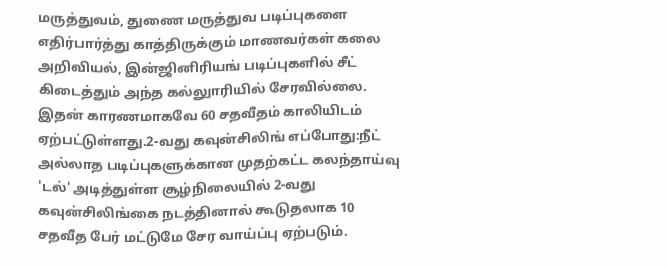மருத்துவம், துணை மருத்துவ படிப்புகளை எதிர்பார்த்து காத்திருக்கும் மாணவர்கள் கலை அறிவியல், இன்ஜினிரியங் படிப்புகளில் சீட் கிடைத்தும் அந்த கல்லுாரியில் சேரவில்லை. இதன் காரணமாகவே 60 சதவீதம் காலியிடம் ஏற்பட்டுள்ளது.2-வது கவுன்சிலிங் எப்போது:நீட் அல்லாத படிப்புகளுக்கான முதற்கட்ட கலந்தாய்வு 'டல்' அடித்துள்ள சூழ்நிலையில் 2-வது கவுன்சிலிங்கை நடத்தினால் கூடுதலாக 10 சதவீத பேர் மட்டுமே சேர வாய்ப்பு ஏற்படும்.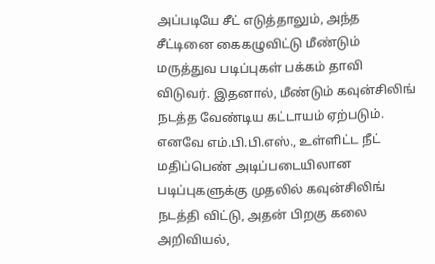அப்படியே சீட் எடுத்தாலும், அந்த சீட்டினை கைகழுவிட்டு மீண்டும் மருத்துவ படிப்புகள் பக்கம் தாவி விடுவர். இதனால், மீண்டும் கவுன்சிலிங் நடத்த வேண்டிய கட்டாயம் ஏற்படும். எனவே எம்.பி.பி.எஸ்., உள்ளிட்ட நீட் மதிப்பெண் அடிப்படையிலான படிப்புகளுக்கு முதலில் கவுன்சிலிங் நடத்தி விட்டு, அதன் பிறகு கலை அறிவியல்,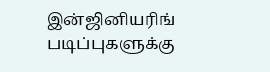இன்ஜினியரிங் படிப்புகளுக்கு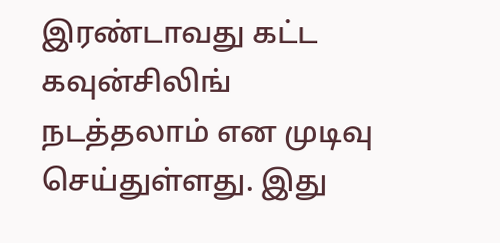இரண்டாவது கட்ட கவுன்சிலிங் நடத்தலாம் என முடிவு செய்துள்ளது. இது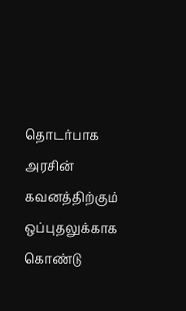தொடர்பாக அரசின் கவனத்திற்கும் ஒப்புதலுக்காக கொண்டு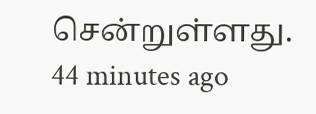சென்றுள்ளது.
44 minutes ago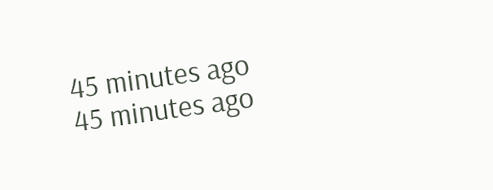45 minutes ago
45 minutes ago